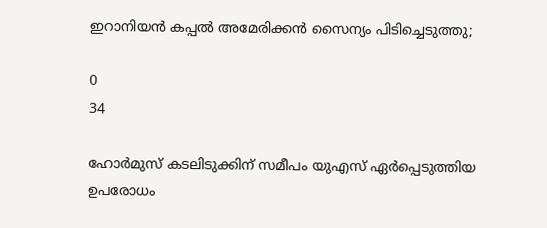ഇറാനിയൻ കപ്പൽ അമേരിക്കൻ സൈന്യം പിടിച്ചെടുത്തു;

0
34

ഹോർമുസ് കടലിടുക്കിന് സമീപം യുഎസ് ഏർപ്പെടുത്തിയ ഉപരോധം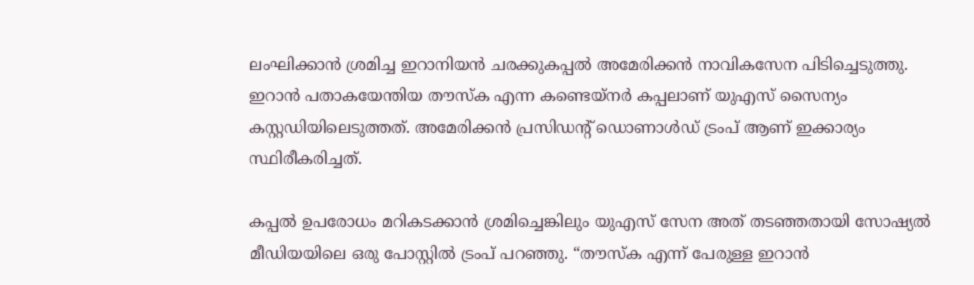ലംഘിക്കാൻ ശ്രമിച്ച ഇറാനിയൻ ചരക്കുകപ്പൽ അമേരിക്കൻ നാവികസേന പിടിച്ചെടുത്തു. ഇറാൻ പതാകയേന്തിയ തൗസ്ക എന്ന കണ്ടെയ്‌നർ കപ്പലാണ് യുഎസ് സൈന്യം കസ്റ്റഡിയിലെടുത്തത്. അമേരിക്കൻ പ്രസിഡന്റ് ഡൊണാൾഡ് ട്രംപ് ആണ് ഇക്കാര്യം സ്ഥിരീകരിച്ചത്.

കപ്പൽ ഉപരോധം മറികടക്കാൻ ശ്രമിച്ചെങ്കിലും യുഎസ് സേന അത് തടഞ്ഞതായി സോഷ്യൽ മീഡിയയിലെ ഒരു പോസ്റ്റിൽ ട്രംപ് പറഞ്ഞു. “തൗസ്ക എന്ന് പേരുള്ള ഇറാൻ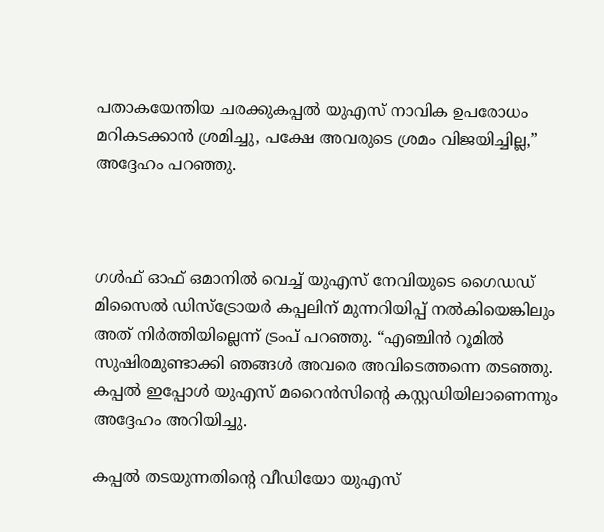പതാകയേന്തിയ ചരക്കുകപ്പൽ യുഎസ് നാവിക ഉപരോധം മറികടക്കാൻ ശ്രമിച്ചു, പക്ഷേ അവരുടെ ശ്രമം വിജയിച്ചില്ല,” അദ്ദേഹം പറഞ്ഞു.



ഗൾഫ് ഓഫ് ഒമാനിൽ വെച്ച് യുഎസ് നേവിയുടെ ഗൈഡഡ് മിസൈൽ ഡിസ്ട്രോയർ കപ്പലിന് മുന്നറിയിപ്പ് നൽകിയെങ്കിലും അത് നിർത്തിയില്ലെന്ന് ട്രംപ് പറഞ്ഞു. “എഞ്ചിൻ റൂമിൽ സുഷിരമുണ്ടാക്കി ഞങ്ങൾ അവരെ അവിടെത്തന്നെ തടഞ്ഞു. കപ്പൽ ഇപ്പോൾ യുഎസ് മറൈൻസിന്റെ കസ്റ്റഡിയിലാണെന്നും അദ്ദേഹം അറിയിച്ചു.

കപ്പൽ തടയുന്നതിന്റെ വീഡിയോ യുഎസ്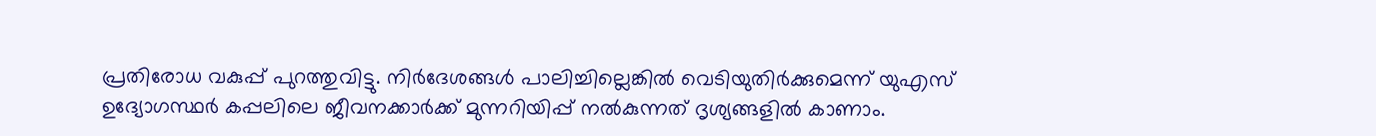പ്രതിരോധ വകുപ്പ് പുറത്തുവിട്ടു. നിർദേശങ്ങൾ പാലിച്ചില്ലെങ്കിൽ വെടിയുതിർക്കുമെന്ന് യുഎസ് ഉദ്യോഗസ്ഥർ കപ്പലിലെ ജീവനക്കാർക്ക് മുന്നറിയിപ്പ് നൽകുന്നത് ദൃശ്യങ്ങളിൽ കാണാം.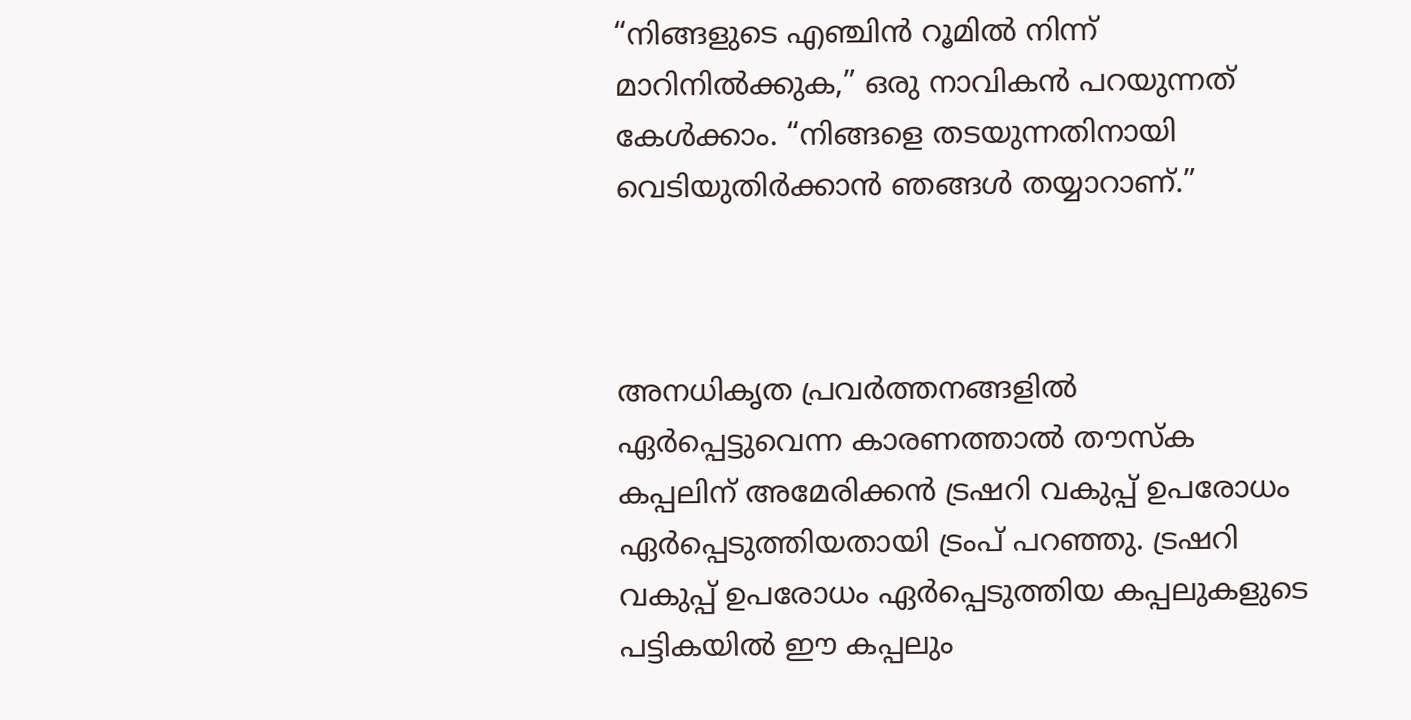“നിങ്ങളുടെ എഞ്ചിൻ റൂമിൽ നിന്ന് മാറിനിൽക്കുക,” ഒരു നാവികൻ പറയുന്നത് കേൾക്കാം. “നിങ്ങളെ തടയുന്നതിനായി വെടിയുതിർക്കാൻ ഞങ്ങൾ തയ്യാറാണ്.”



അനധികൃത പ്രവർത്തനങ്ങളിൽ ഏർപ്പെട്ടുവെന്ന കാരണത്താൽ തൗസ്ക കപ്പലിന് അമേരിക്കൻ ട്രഷറി വകുപ്പ് ഉപരോധം ഏർപ്പെടുത്തിയതായി ട്രംപ് പറഞ്ഞു. ട്രഷറി വകുപ്പ് ഉപരോധം ഏർപ്പെടുത്തിയ കപ്പലുകളുടെ പട്ടികയിൽ ഈ കപ്പലും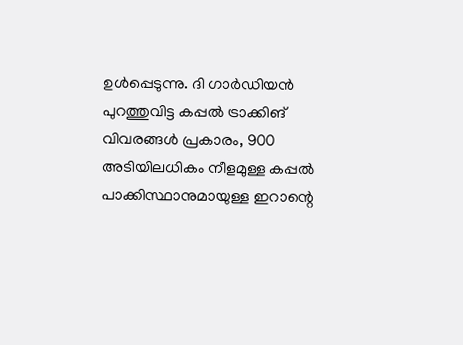ഉൾപ്പെടുന്നു. ദി ഗാർഡിയൻ പുറത്തുവിട്ട കപ്പൽ ട്രാക്കിങ് വിവരങ്ങൾ പ്രകാരം, 900 അടിയിലധികം നീളമുള്ള കപ്പൽ പാക്കിസ്ഥാനുമായുള്ള ഇറാന്റെ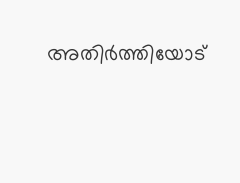അതിർത്തിയോട്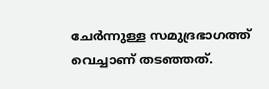ചേർന്നുള്ള സമുദ്രഭാഗത്ത് വെച്ചാണ് തടഞ്ഞത്.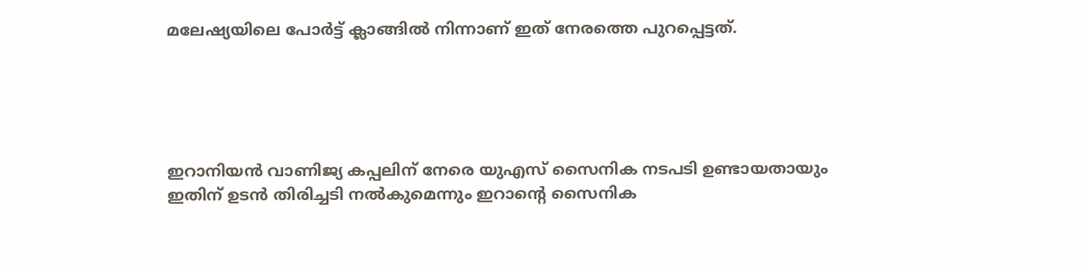മലേഷ്യയിലെ പോർട്ട് ക്ലാങ്ങിൽ നിന്നാണ് ഇത് നേരത്തെ പുറപ്പെട്ടത്.





ഇറാനിയൻ വാണിജ്യ കപ്പലിന് നേരെ യുഎസ് സൈനിക നടപടി ഉണ്ടായതായും ഇതിന് ഉടൻ തിരിച്ചടി നൽകുമെന്നും ഇറാന്റെ സൈനിക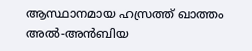ആസ്ഥാനമായ ഹസ്രത്ത് ഖാത്തം അൽ-അൻബിയ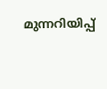മുന്നറിയിപ്പ്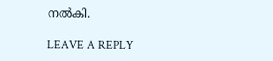നൽകി.

LEAVE A REPLY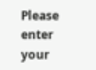Please enter your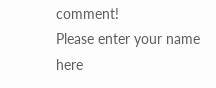comment!
Please enter your name here